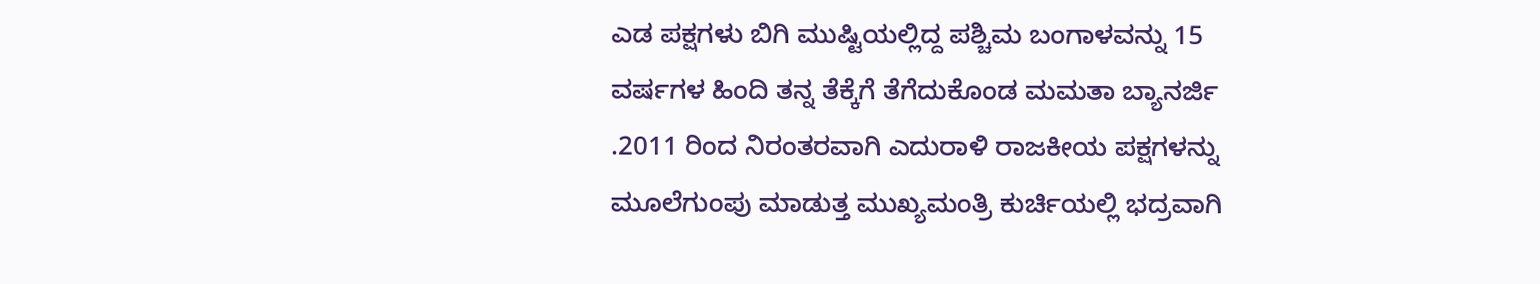ಎಡ ಪಕ್ಷಗಳು ಬಿಗಿ ಮುಷ್ಟಿಯಲ್ಲಿದ್ದ ಪಶ್ಚಿಮ ಬಂಗಾಳವನ್ನು 15 ವರ್ಷಗಳ ಹಿಂದಿ ತನ್ನ ತೆಕ್ಕೆಗೆ ತೆಗೆದುಕೊಂಡ ಮಮತಾ ಬ್ಯಾನರ್ಜಿ .2011 ರಿಂದ ನಿರಂತರವಾಗಿ ಎದುರಾಳಿ ರಾಜಕೀಯ ಪಕ್ಷಗಳನ್ನು ಮೂಲೆಗುಂಪು ಮಾಡುತ್ತ ಮುಖ್ಯಮಂತ್ರಿ ಕುರ್ಚಿಯಲ್ಲಿ ಭದ್ರವಾಗಿ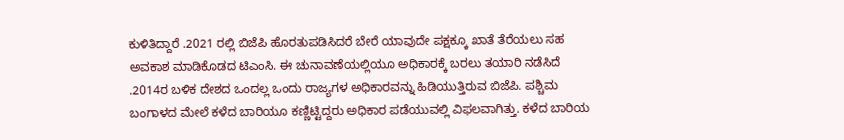ಕುಳಿತಿದ್ದಾರೆ .2021 ರಲ್ಲಿ ಬಿಜೆಪಿ ಹೊರತುಪಡಿಸಿದರೆ ಬೇರೆ ಯಾವುದೇ ಪಕ್ಷಕ್ಕೂ ಖಾತೆ ತೆರೆಯಲು ಸಹ ಅವಕಾಶ ಮಾಡಿಕೊಡದ ಟಿಎಂಸಿ. ಈ ಚುನಾವಣೆಯಲ್ಲಿಯೂ ಅಧಿಕಾರಕ್ಕೆ ಬರಲು ತಯಾರಿ ನಡೆಸಿದೆ .2014ರ ಬಳಿಕ ದೇಶದ ಒಂದಲ್ಲ ಒಂದು ರಾಜ್ಯಗಳ ಅಧಿಕಾರವನ್ನು ಹಿಡಿಯುತ್ತಿರುವ ಬಿಜೆಪಿ. ಪಶ್ಚಿಮ ಬಂಗಾಳದ ಮೇಲೆ ಕಳೆದ ಬಾರಿಯೂ ಕಣ್ಣಿಟ್ಟಿದ್ದರು ಅಧಿಕಾರ ಪಡೆಯುವಲ್ಲಿ ವಿಫಲವಾಗಿತ್ತು. ಕಳೆದ ಬಾರಿಯ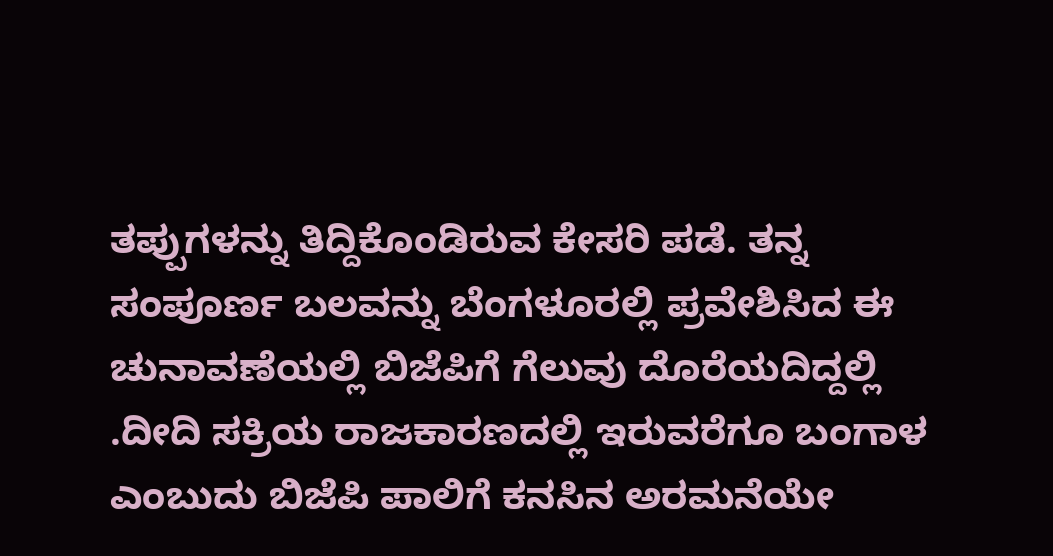ತಪ್ಪುಗಳನ್ನು ತಿದ್ದಿಕೊಂಡಿರುವ ಕೇಸರಿ ಪಡೆ. ತನ್ನ ಸಂಪೂರ್ಣ ಬಲವನ್ನು ಬೆಂಗಳೂರಲ್ಲಿ ಪ್ರವೇಶಿಸಿದ ಈ ಚುನಾವಣೆಯಲ್ಲಿ ಬಿಜೆಪಿಗೆ ಗೆಲುವು ದೊರೆಯದಿದ್ದಲ್ಲಿ .ದೀದಿ ಸಕ್ರಿಯ ರಾಜಕಾರಣದಲ್ಲಿ ಇರುವರೆಗೂ ಬಂಗಾಳ ಎಂಬುದು ಬಿಜೆಪಿ ಪಾಲಿಗೆ ಕನಸಿನ ಅರಮನೆಯೇ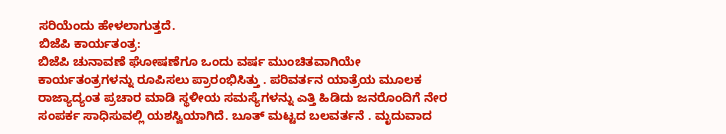ಸರಿಯೆಂದು ಹೇಳಲಾಗುತ್ತದೆ.
ಬಿಜೆಪಿ ಕಾರ್ಯತಂತ್ರ:
ಬಿಜೆಪಿ ಚುನಾವಣೆ ಘೋಷಣೆಗೂ ಒಂದು ವರ್ಷ ಮುಂಚಿತವಾಗಿಯೇ ಕಾರ್ಯತಂತ್ರಗಳನ್ನು ರೂಪಿಸಲು ಪ್ರಾರಂಭಿಸಿತ್ತು . ಪರಿವರ್ತನ ಯಾತ್ರೆಯ ಮೂಲಕ ರಾಜ್ಯಾದ್ಯಂತ ಪ್ರಚಾರ ಮಾಡಿ ಸ್ಥಳೀಯ ಸಮಸ್ಯೆಗಳನ್ನು ಎತ್ತಿ ಹಿಡಿದು ಜನರೊಂದಿಗೆ ನೇರ ಸಂಪರ್ಕ ಸಾಧಿಸುವಲ್ಲಿ ಯಶಸ್ವಿಯಾಗಿದೆ. ಬೂತ್ ಮಟ್ಟದ ಬಲವರ್ತನೆ . ಮೃದುವಾದ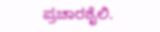ಪ್ರಚಾರಶೈಲಿ.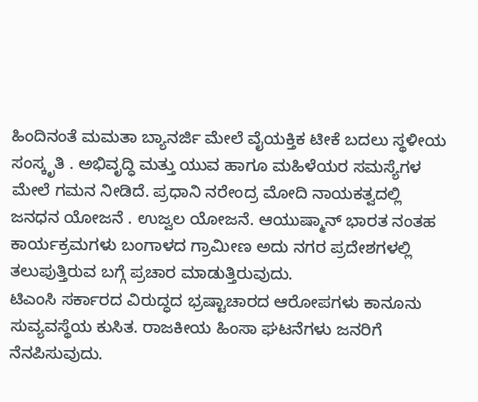ಹಿಂದಿನಂತೆ ಮಮತಾ ಬ್ಯಾನರ್ಜಿ ಮೇಲೆ ವೈಯಕ್ತಿಕ ಟೀಕೆ ಬದಲು ಸ್ಥಳೀಯ ಸಂಸ್ಕೃತಿ . ಅಭಿವೃದ್ಧಿ ಮತ್ತು ಯುವ ಹಾಗೂ ಮಹಿಳೆಯರ ಸಮಸ್ಯೆಗಳ ಮೇಲೆ ಗಮನ ನೀಡಿದೆ. ಪ್ರಧಾನಿ ನರೇಂದ್ರ ಮೋದಿ ನಾಯಕತ್ವದಲ್ಲಿ ಜನಧನ ಯೋಜನೆ . ಉಜ್ವಲ ಯೋಜನೆ. ಆಯುಷ್ಮಾನ್ ಭಾರತ ನಂತಹ ಕಾರ್ಯಕ್ರಮಗಳು ಬಂಗಾಳದ ಗ್ರಾಮೀಣ ಅದು ನಗರ ಪ್ರದೇಶಗಳಲ್ಲಿ ತಲುಪುತ್ತಿರುವ ಬಗ್ಗೆ ಪ್ರಚಾರ ಮಾಡುತ್ತಿರುವುದು.
ಟಿಎಂಸಿ ಸರ್ಕಾರದ ವಿರುದ್ಧದ ಭ್ರಷ್ಟಾಚಾರದ ಆರೋಪಗಳು ಕಾನೂನು ಸುವ್ಯವಸ್ಥೆಯ ಕುಸಿತ. ರಾಜಕೀಯ ಹಿಂಸಾ ಘಟನೆಗಳು ಜನರಿಗೆ ನೆನಪಿಸುವುದು.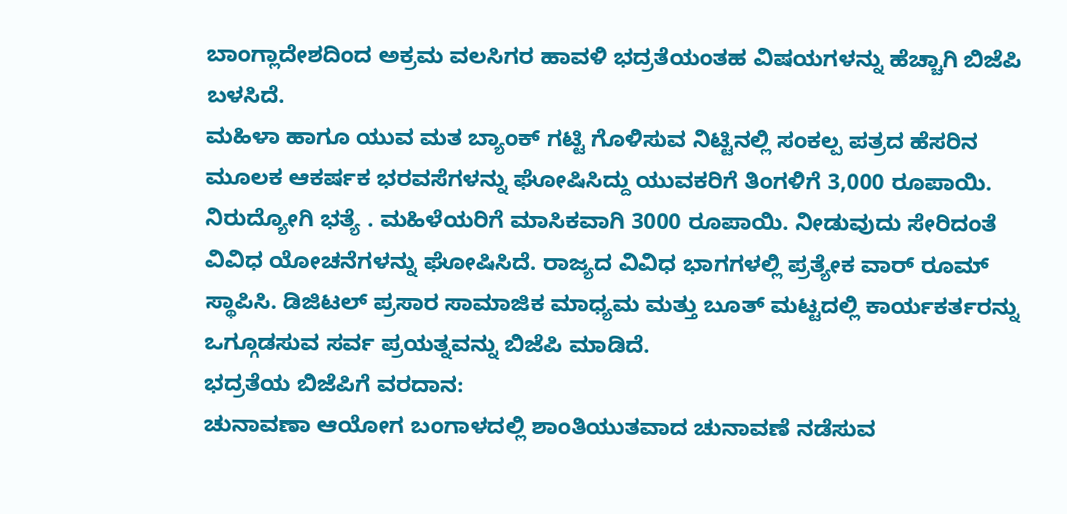ಬಾಂಗ್ಲಾದೇಶದಿಂದ ಅಕ್ರಮ ವಲಸಿಗರ ಹಾವಳಿ ಭದ್ರತೆಯಂತಹ ವಿಷಯಗಳನ್ನು ಹೆಚ್ಚಾಗಿ ಬಿಜೆಪಿ ಬಳಸಿದೆ.
ಮಹಿಳಾ ಹಾಗೂ ಯುವ ಮತ ಬ್ಯಾಂಕ್ ಗಟ್ಟಿ ಗೊಳಿಸುವ ನಿಟ್ಟಿನಲ್ಲಿ ಸಂಕಲ್ಪ ಪತ್ರದ ಹೆಸರಿನ ಮೂಲಕ ಆಕರ್ಷಕ ಭರವಸೆಗಳನ್ನು ಘೋಷಿಸಿದ್ದು ಯುವಕರಿಗೆ ತಿಂಗಳಿಗೆ 3,000 ರೂಪಾಯಿ. ನಿರುದ್ಯೋಗಿ ಭತ್ಯೆ . ಮಹಿಳೆಯರಿಗೆ ಮಾಸಿಕವಾಗಿ 3000 ರೂಪಾಯಿ. ನೀಡುವುದು ಸೇರಿದಂತೆ ವಿವಿಧ ಯೋಚನೆಗಳನ್ನು ಘೋಷಿಸಿದೆ. ರಾಜ್ಯದ ವಿವಿಧ ಭಾಗಗಳಲ್ಲಿ ಪ್ರತ್ಯೇಕ ವಾರ್ ರೂಮ್ ಸ್ಥಾಪಿಸಿ. ಡಿಜಿಟಲ್ ಪ್ರಸಾರ ಸಾಮಾಜಿಕ ಮಾಧ್ಯಮ ಮತ್ತು ಬೂತ್ ಮಟ್ಟದಲ್ಲಿ ಕಾರ್ಯಕರ್ತರನ್ನು ಒಗ್ಗೂಡಸುವ ಸರ್ವ ಪ್ರಯತ್ನವನ್ನು ಬಿಜೆಪಿ ಮಾಡಿದೆ.
ಭದ್ರತೆಯ ಬಿಜೆಪಿಗೆ ವರದಾನ:
ಚುನಾವಣಾ ಆಯೋಗ ಬಂಗಾಳದಲ್ಲಿ ಶಾಂತಿಯುತವಾದ ಚುನಾವಣೆ ನಡೆಸುವ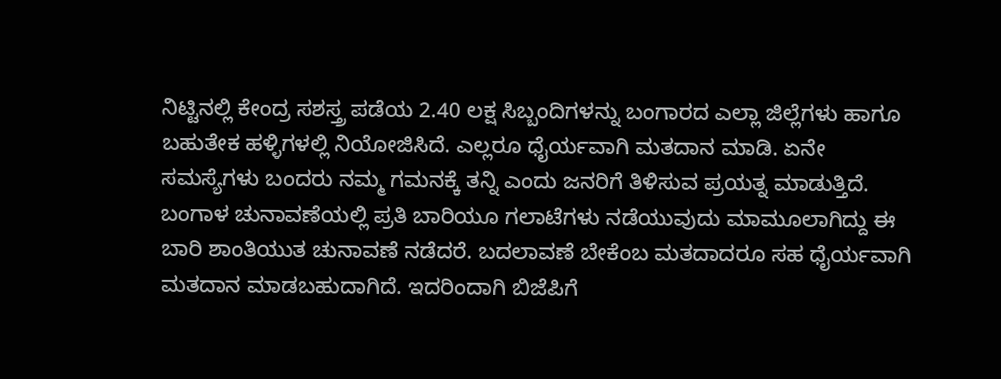ನಿಟ್ಟಿನಲ್ಲಿ ಕೇಂದ್ರ ಸಶಸ್ತ್ರ ಪಡೆಯ 2.40 ಲಕ್ಷ ಸಿಬ್ಬಂದಿಗಳನ್ನು ಬಂಗಾರದ ಎಲ್ಲಾ ಜಿಲ್ಲೆಗಳು ಹಾಗೂ ಬಹುತೇಕ ಹಳ್ಳಿಗಳಲ್ಲಿ ನಿಯೋಜಿಸಿದೆ. ಎಲ್ಲರೂ ಧೈರ್ಯವಾಗಿ ಮತದಾನ ಮಾಡಿ. ಏನೇ ಸಮಸ್ಯೆಗಳು ಬಂದರು ನಮ್ಮ ಗಮನಕ್ಕೆ ತನ್ನಿ ಎಂದು ಜನರಿಗೆ ತಿಳಿಸುವ ಪ್ರಯತ್ನ ಮಾಡುತ್ತಿದೆ. ಬಂಗಾಳ ಚುನಾವಣೆಯಲ್ಲಿ ಪ್ರತಿ ಬಾರಿಯೂ ಗಲಾಟೆಗಳು ನಡೆಯುವುದು ಮಾಮೂಲಾಗಿದ್ದು ಈ ಬಾರಿ ಶಾಂತಿಯುತ ಚುನಾವಣೆ ನಡೆದರೆ. ಬದಲಾವಣೆ ಬೇಕೆಂಬ ಮತದಾದರೂ ಸಹ ಧೈರ್ಯವಾಗಿ ಮತದಾನ ಮಾಡಬಹುದಾಗಿದೆ. ಇದರಿಂದಾಗಿ ಬಿಜೆಪಿಗೆ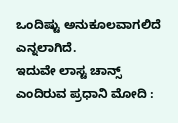ಒಂದಿಷ್ಟು ಅನುಕೂಲವಾಗಲಿದೆ ಎನ್ನಲಾಗಿದೆ.
ಇದುವೇ ಲಾಸ್ಟ ಚಾನ್ಸ್ ಎಂದಿರುವ ಪ್ರಧಾನಿ ಮೋದಿ :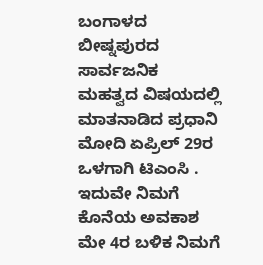ಬಂಗಾಳದ ಬೀಷ್ನಪುರದ ಸಾರ್ವಜನಿಕ ಮಹತ್ವದ ವಿಷಯದಲ್ಲಿ ಮಾತನಾಡಿದ ಪ್ರಧಾನಿ ಮೋದಿ ಏಪ್ರಿಲ್ 29ರ ಒಳಗಾಗಿ ಟಿಎಂಸಿ . ಇದುವೇ ನಿಮಗೆ ಕೊನೆಯ ಅವಕಾಶ ಮೇ 4ರ ಬಳಿಕ ನಿಮಗೆ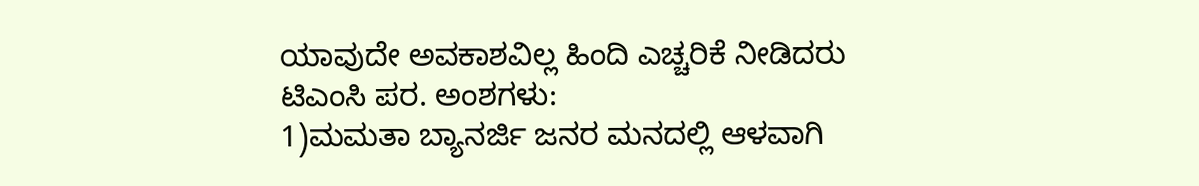ಯಾವುದೇ ಅವಕಾಶವಿಲ್ಲ ಹಿಂದಿ ಎಚ್ಚರಿಕೆ ನೀಡಿದರು
ಟಿಎಂಸಿ ಪರ. ಅಂಶಗಳು:
1)ಮಮತಾ ಬ್ಯಾನರ್ಜಿ ಜನರ ಮನದಲ್ಲಿ ಆಳವಾಗಿ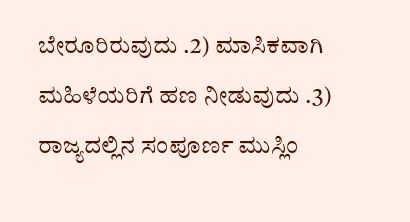ಬೇರೂರಿರುವುದು .2) ಮಾಸಿಕವಾಗಿ ಮಹಿಳೆಯರಿಗೆ ಹಣ ನೀಡುವುದು .3) ರಾಜ್ಯದಲ್ಲಿನ ಸಂಪೂರ್ಣ ಮುಸ್ಲಿಂ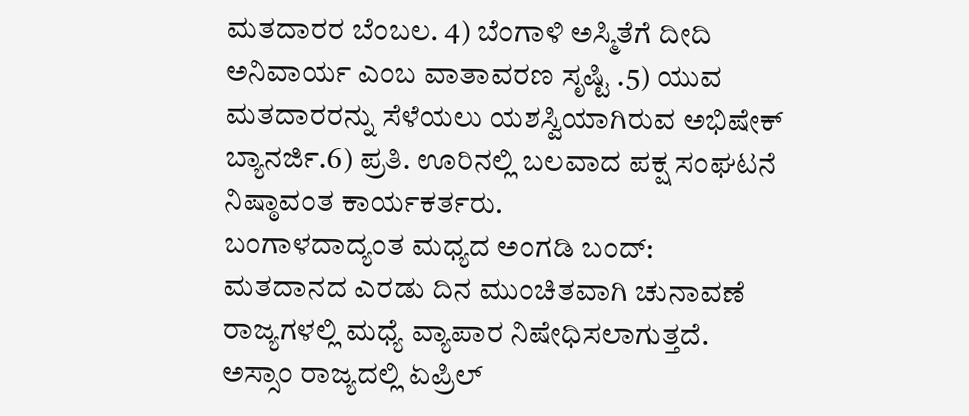ಮತದಾರರ ಬೆಂಬಲ. 4) ಬೆಂಗಾಳಿ ಅಸ್ಮಿತೆಗೆ ದೀದಿ ಅನಿವಾರ್ಯ ಎಂಬ ವಾತಾವರಣ ಸೃಷ್ಟಿ .5) ಯುವ ಮತದಾರರನ್ನು ಸೆಳೆಯಲು ಯಶಸ್ವಿಯಾಗಿರುವ ಅಭಿಷೇಕ್ ಬ್ಯಾನರ್ಜಿ.6) ಪ್ರತಿ. ಊರಿನಲ್ಲಿ ಬಲವಾದ ಪಕ್ಷ ಸಂಘಟನೆ ನಿಷ್ಠಾವಂತ ಕಾರ್ಯಕರ್ತರು.
ಬಂಗಾಳದಾದ್ಯಂತ ಮಧ್ಯದ ಅಂಗಡಿ ಬಂದ್:
ಮತದಾನದ ಎರಡು ದಿನ ಮುಂಚಿತವಾಗಿ ಚುನಾವಣೆ ರಾಜ್ಯಗಳಲ್ಲಿ ಮಧ್ಯೆ ವ್ಯಾಪಾರ ನಿಷೇಧಿಸಲಾಗುತ್ತದೆ. ಅಸ್ಸಾಂ ರಾಜ್ಯದಲ್ಲಿ ಏಪ್ರಿಲ್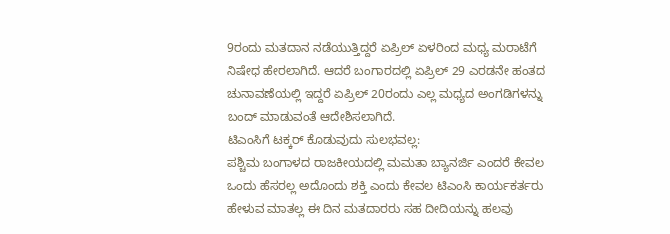9ರಂದು ಮತದಾನ ನಡೆಯುತ್ತಿದ್ದರೆ ಏಪ್ರಿಲ್ ಏಳರಿಂದ ಮಧ್ಯ ಮರಾಟೆಗೆ ನಿಷೇಧ ಹೇರಲಾಗಿದೆ. ಆದರೆ ಬಂಗಾರದಲ್ಲಿ ಏಪ್ರಿಲ್ 29 ಎರಡನೇ ಹಂತದ ಚುನಾವಣೆಯಲ್ಲಿ ಇದ್ದರೆ ಏಪ್ರಿಲ್ 20ರಂದು ಎಲ್ಲ ಮಧ್ಯದ ಅಂಗಡಿಗಳನ್ನು ಬಂದ್ ಮಾಡುವಂತೆ ಆದೇಶಿಸಲಾಗಿದೆ.
ಟಿಎಂಸಿಗೆ ಟಕ್ಕರ್ ಕೊಡುವುದು ಸುಲಭವಲ್ಲ:
ಪಶ್ಚಿಮ ಬಂಗಾಳದ ರಾಜಕೀಯದಲ್ಲಿ ಮಮತಾ ಬ್ಯಾನರ್ಜಿ ಎಂದರೆ ಕೇವಲ ಒಂದು ಹೆಸರಲ್ಲ ಅದೊಂದು ಶಕ್ತಿ ಎಂದು ಕೇವಲ ಟಿಎಂಸಿ ಕಾರ್ಯಕರ್ತರು ಹೇಳುವ ಮಾತಲ್ಲ ಈ ದಿನ ಮತದಾರರು ಸಹ ದೀದಿಯನ್ನು ಹಲವು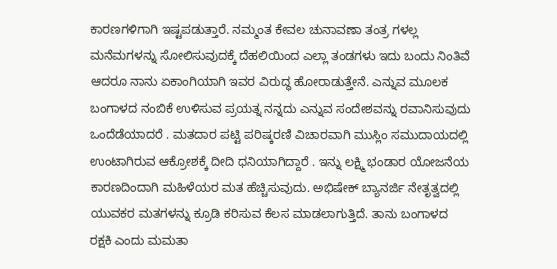ಕಾರಣಗಳಿಗಾಗಿ ಇಷ್ಟಪಡುತ್ತಾರೆ. ನಮ್ಮಂತ ಕೇವಲ ಚುನಾವಣಾ ತಂತ್ರ ಗಳಲ್ಲ ಮನೆಮಗಳನ್ನು ಸೋಲಿಸುವುದಕ್ಕೆ ದೆಹಲಿಯಿಂದ ಎಲ್ಲಾ ತಂಡಗಳು ಇದು ಬಂದು ನಿಂತಿವೆ ಆದರೂ ನಾನು ಏಕಾಂಗಿಯಾಗಿ ಇವರ ವಿರುದ್ಧ ಹೋರಾಡುತ್ತೇನೆ. ಎನ್ನುವ ಮೂಲಕ ಬಂಗಾಳದ ನಂಬಿಕೆ ಉಳಿಸುವ ಪ್ರಯತ್ನ ನನ್ನದು ಎನ್ನುವ ಸಂದೇಶವನ್ನು ರವಾನಿಸುವುದು ಒಂದೆಡೆಯಾದರೆ . ಮತದಾರ ಪಟ್ಟಿ ಪರಿಷ್ಕರಣಿ ವಿಚಾರವಾಗಿ ಮುಸ್ಲಿಂ ಸಮುದಾಯದಲ್ಲಿ ಉಂಟಾಗಿರುವ ಆಕ್ರೋಶಕ್ಕೆ ದೀದಿ ಧನಿಯಾಗಿದ್ದಾರೆ . ಇನ್ನು ಲಕ್ಷ್ಮಿ ಭಂಡಾರ ಯೋಜನೆಯ ಕಾರಣದಿಂದಾಗಿ ಮಹಿಳೆಯರ ಮತ ಹೆಚ್ಚಿಸುವುದು. ಅಭಿಷೇಕ್ ಬ್ಯಾನರ್ಜಿ ನೇತೃತ್ವದಲ್ಲಿ ಯುವಕರ ಮತಗಳನ್ನು ಕ್ರೂಡಿ ಕರಿಸುವ ಕೆಲಸ ಮಾಡಲಾಗುತ್ತಿದೆ. ತಾನು ಬಂಗಾಳದ ರಕ್ಷಕಿ ಎಂದು ಮಮತಾ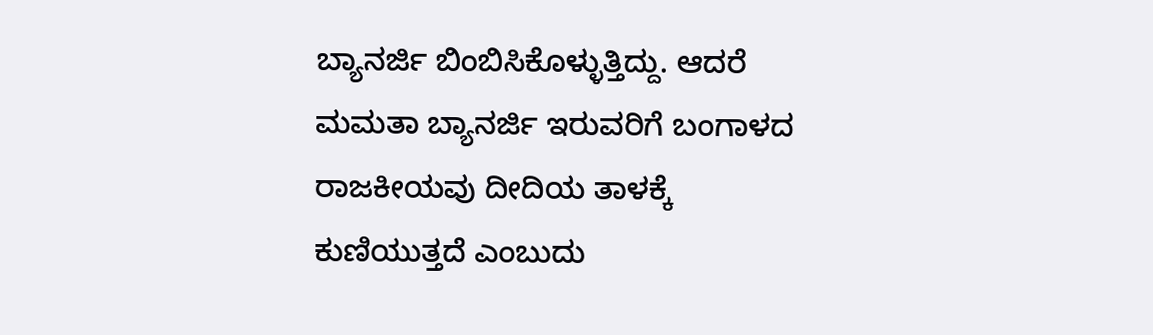ಬ್ಯಾನರ್ಜಿ ಬಿಂಬಿಸಿಕೊಳ್ಳುತ್ತಿದ್ದು. ಆದರೆ ಮಮತಾ ಬ್ಯಾನರ್ಜಿ ಇರುವರಿಗೆ ಬಂಗಾಳದ ರಾಜಕೀಯವು ದೀದಿಯ ತಾಳಕ್ಕೆ ಕುಣಿಯುತ್ತದೆ ಎಂಬುದು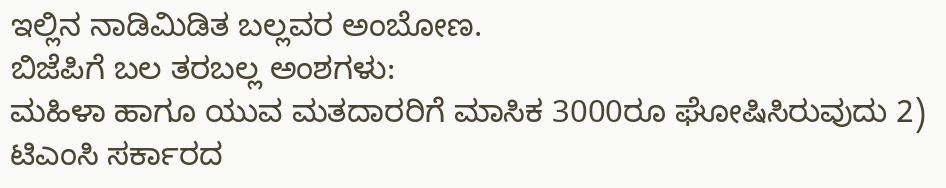ಇಲ್ಲಿನ ನಾಡಿಮಿಡಿತ ಬಲ್ಲವರ ಅಂಬೋಣ.
ಬಿಜೆಪಿಗೆ ಬಲ ತರಬಲ್ಲ ಅಂಶಗಳು:
ಮಹಿಳಾ ಹಾಗೂ ಯುವ ಮತದಾರರಿಗೆ ಮಾಸಿಕ 3000ರೂ ಘೋಷಿಸಿರುವುದು 2) ಟಿಎಂಸಿ ಸರ್ಕಾರದ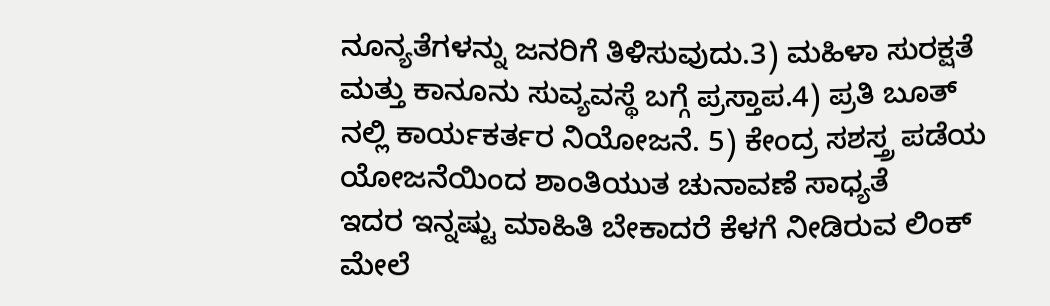ನೂನ್ಯತೆಗಳನ್ನು ಜನರಿಗೆ ತಿಳಿಸುವುದು.3) ಮಹಿಳಾ ಸುರಕ್ಷತೆ ಮತ್ತು ಕಾನೂನು ಸುವ್ಯವಸ್ಥೆ ಬಗ್ಗೆ ಪ್ರಸ್ತಾಪ.4) ಪ್ರತಿ ಬೂತ್ ನಲ್ಲಿ ಕಾರ್ಯಕರ್ತರ ನಿಯೋಜನೆ. 5) ಕೇಂದ್ರ ಸಶಸ್ತ್ರ ಪಡೆಯ ಯೋಜನೆಯಿಂದ ಶಾಂತಿಯುತ ಚುನಾವಣೆ ಸಾಧ್ಯತೆ
ಇದರ ಇನ್ನಷ್ಟು ಮಾಹಿತಿ ಬೇಕಾದರೆ ಕೆಳಗೆ ನೀಡಿರುವ ಲಿಂಕ್ ಮೇಲೆ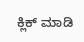ಕ್ಲಿಕ್ ಮಾಡಿ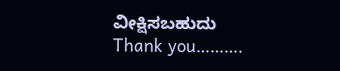ವೀಕ್ಷಿಸಬಹುದು
Thank you……….